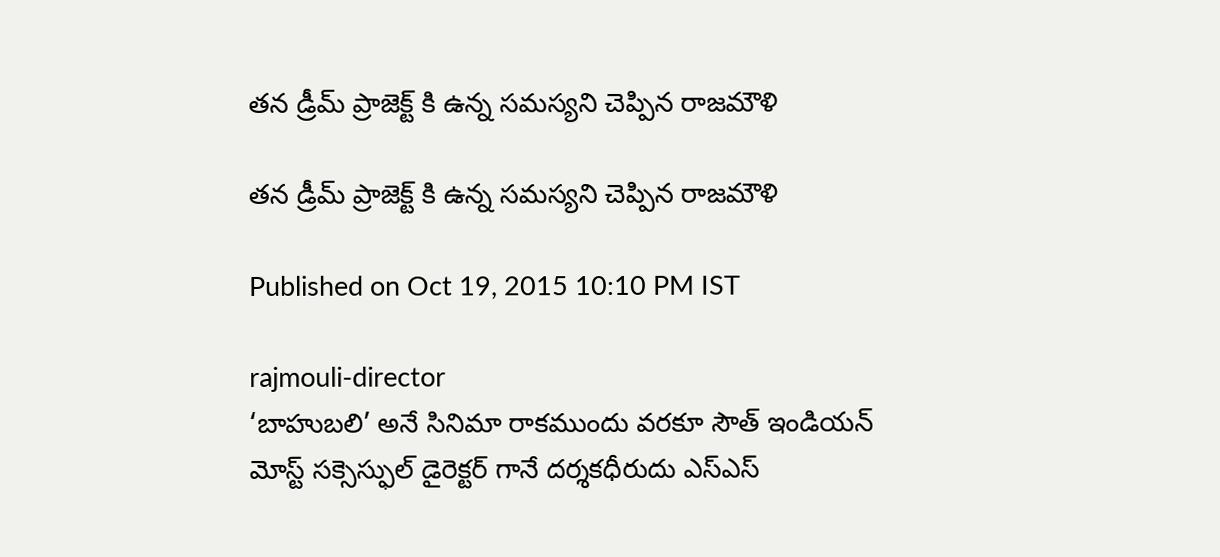తన డ్రీమ్ ప్రాజెక్ట్ కి ఉన్న సమస్యని చెప్పిన రాజమౌళి

తన డ్రీమ్ ప్రాజెక్ట్ కి ఉన్న సమస్యని చెప్పిన రాజమౌళి

Published on Oct 19, 2015 10:10 PM IST

rajmouli-director
‘బాహుబలి’ అనే సినిమా రాకముందు వరకూ సౌత్ ఇండియన్ మోస్ట్ సక్సెస్ఫుల్ డైరెక్టర్ గానే దర్శకధీరుదు ఎస్ఎస్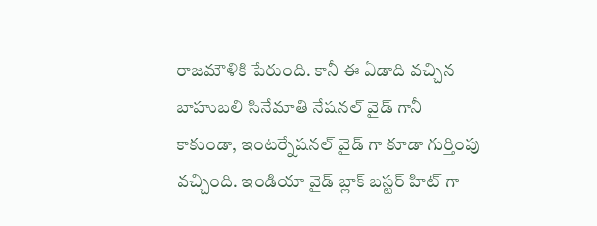రాజమౌళికి పేరుంది. కానీ ఈ ఏడాది వచ్చిన బాహుబలి సినేమాతి నేషనల్ వైడ్ గానీ కాకుండా, ఇంటర్నేషనల్ వైడ్ గా కూడా గుర్తింపు వచ్చింది. ఇండియా వైడ్ బ్లాక్ బస్టర్ హిట్ గా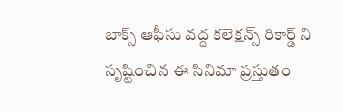బాక్స్ ఆఫీసు వద్ద కలెక్షన్స్ రికార్డ్ ని సృష్టించిన ఈ సినిమా ప్రస్తుతం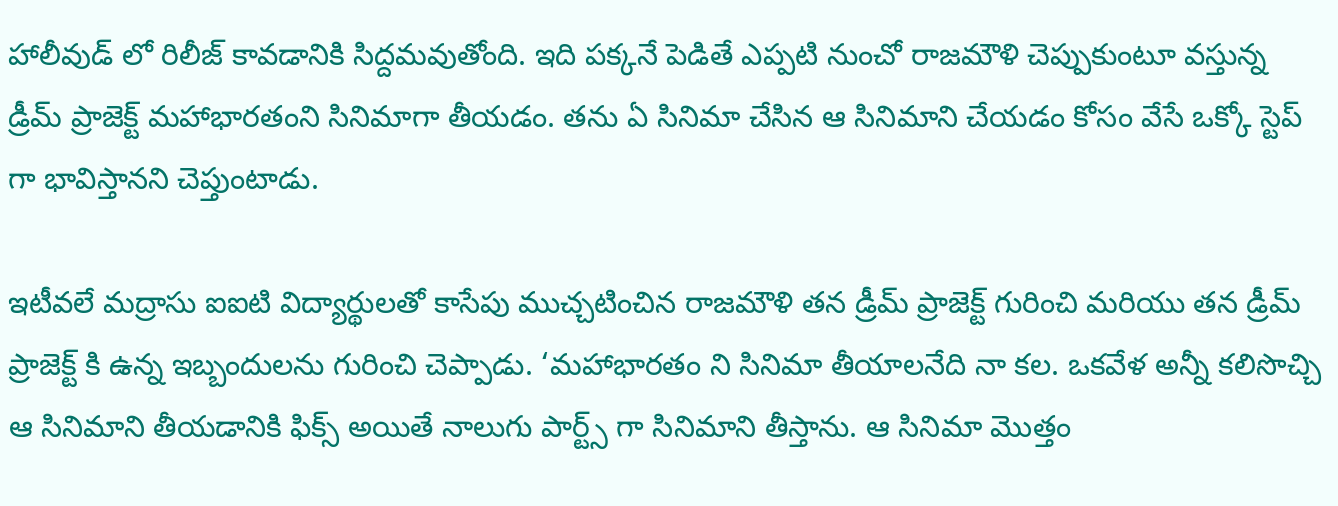హాలీవుడ్ లో రిలీజ్ కావడానికి సిద్దమవుతోంది. ఇది పక్కనే పెడితే ఎప్పటి నుంచో రాజమౌళి చెప్పుకుంటూ వస్తున్న డ్రీమ్ ప్రాజెక్ట్ మహాభారతంని సినిమాగా తీయడం. తను ఏ సినిమా చేసిన ఆ సినిమాని చేయడం కోసం వేసే ఒక్కో స్టెప్ గా భావిస్తానని చెప్తుంటాడు.

ఇటీవలే మద్రాసు ఐఐటి విద్యార్థులతో కాసేపు ముచ్చటించిన రాజమౌళి తన డ్రీమ్ ప్రాజెక్ట్ గురించి మరియు తన డ్రీమ్ ప్రాజెక్ట్ కి ఉన్న ఇబ్బందులను గురించి చెప్పాడు. ‘మహాభారతం ని సినిమా తీయాలనేది నా కల. ఒకవేళ అన్నీ కలిసొచ్చి ఆ సినిమాని తీయడానికి ఫిక్స్ అయితే నాలుగు పార్ట్స్ గా సినిమాని తీస్తాను. ఆ సినిమా మొత్తం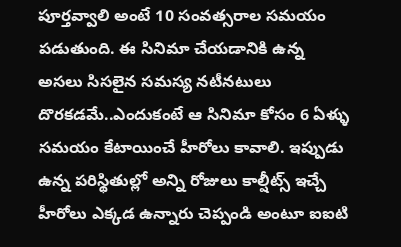పూర్తవ్వాలి అంటే 10 సంవత్సరాల సమయం పడుతుంది. ఈ సినిమా చేయడానికి ఉన్న అసలు సిసలైన సమస్య నటీనటులు దొరకడమే..ఎందుకంటే ఆ సినిమా కోసం 6 ఏళ్ళు సమయం కేటాయించే హీరోలు కావాలి. ఇప్పుడు ఉన్న పరిస్థితుల్లో అన్ని రోజులు కాల్షీట్స్ ఇచ్చే హీరోలు ఎక్కడ ఉన్నారు చెప్పండి అంటూ ఐఐటి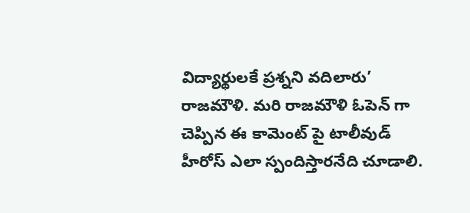విద్యార్థులకే ప్రశ్నని వదిలారు’ రాజమౌళి. మరి రాజమౌళి ఓపెన్ గా చెప్పిన ఈ కామెంట్ పై టాలీవుడ్ హీరోస్ ఎలా స్పందిస్తారనేది చూడాలి.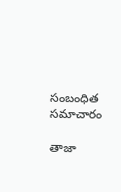సంబంధిత సమాచారం

తాజా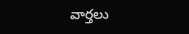వార్తలు